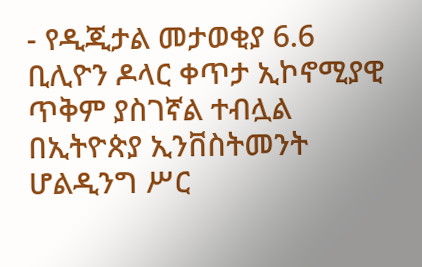- የዲጂታል መታወቂያ 6.6 ቢሊዮን ዶላር ቀጥታ ኢኮኖሚያዊ ጥቅም ያስገኛል ተብሏል
በኢትዮጵያ ኢንቨስትመንት ሆልዲንግ ሥር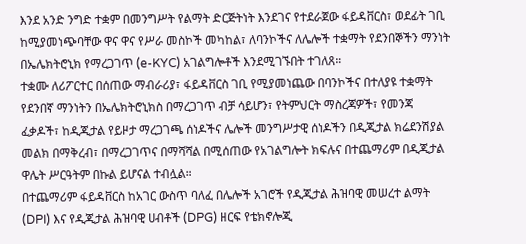እንደ አንድ ንግድ ተቋም በመንግሥት የልማት ድርጅትነት እንደገና የተደራጀው ፋይዳቨርስ፣ ወደፊት ገቢ ከሚያመነጭባቸው ዋና ዋና የሥራ መስኮች መካከል፣ ለባንኮችና ለሌሎች ተቋማት የደንበኞችን ማንነት በኤሌክትሮኒክ የማረጋገጥ (e-KYC) አገልግሎቶች እንደሚገኙበት ተገለጸ።
ተቋሙ ለሪፖርተር በሰጠው ማብራሪያ፣ ፋይዳቨርስ ገቢ የሚያመነጨው በባንኮችና በተለያዩ ተቋማት የደንበኛ ማንነትን በኤሌክትሮኒክስ በማረጋገጥ ብቻ ሳይሆን፣ የትምህርት ማስረጃዎች፣ የመንጃ ፈቃዶች፣ ከዲጂታል የይዞታ ማረጋገጫ ሰነዶችና ሌሎች መንግሥታዊ ሰነዶችን በዲጂታል ክሬደንሽያል መልክ በማቅረብ፣ በማረጋገጥና በማሻሻል በሚሰጠው የአገልግሎት ክፍሉና በተጨማሪም በዲጂታል ዋሌት ሥርዓትም በኩል ይሆናል ተብሏል።
በተጨማሪም ፋይዳቨርስ ከአገር ውስጥ ባለፈ በሌሎች አገሮች የዲጂታል ሕዝባዊ መሠረተ ልማት (DPI) እና የዲጂታል ሕዝባዊ ሀብቶች (DPG) ዘርፍ የቴክኖሎጂ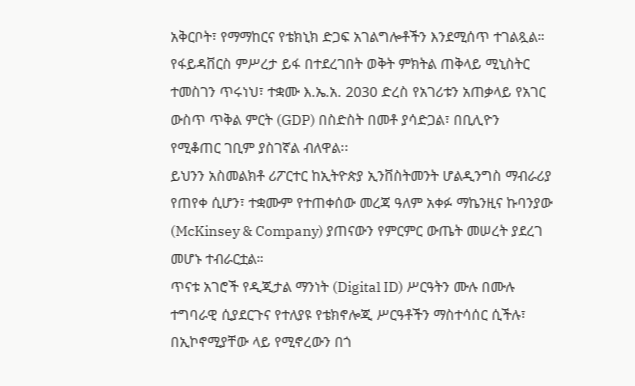አቅርቦት፣ የማማከርና የቴክኒክ ድጋፍ አገልግሎቶችን እንደሚሰጥ ተገልጿል።
የፋይዳቨርስ ምሥረታ ይፋ በተደረገበት ወቅት ምክትል ጠቅላይ ሚኒስትር ተመስገን ጥሩነህ፣ ተቋሙ እ.ኤ.አ. 2030 ድረስ የአገሪቱን አጠቃላይ የአገር ውስጥ ጥቅል ምርት (GDP) በስድስት በመቶ ያሳድጋል፣ በቢሊዮን የሚቆጠር ገቢም ያስገኛል ብለዋል፡፡
ይህንን አስመልክቶ ሪፖርተር ከኢትዮጵያ ኢንቨስትመንት ሆልዲንግስ ማብራሪያ የጠየቀ ሲሆን፣ ተቋሙም የተጠቀሰው መረጃ ዓለም አቀፉ ማኬንዚና ኩባንያው (McKinsey & Company) ያጠናውን የምርምር ውጤት መሠረት ያደረገ መሆኑ ተብራርቷል።
ጥናቱ አገሮች የዲጂታል ማንነት (Digital ID) ሥርዓትን ሙሉ በሙሉ ተግባራዊ ሲያደርጉና የተለያዩ የቴክኖሎጂ ሥርዓቶችን ማስተሳሰር ሲችሉ፣ በኢኮኖሚያቸው ላይ የሚኖረውን በጎ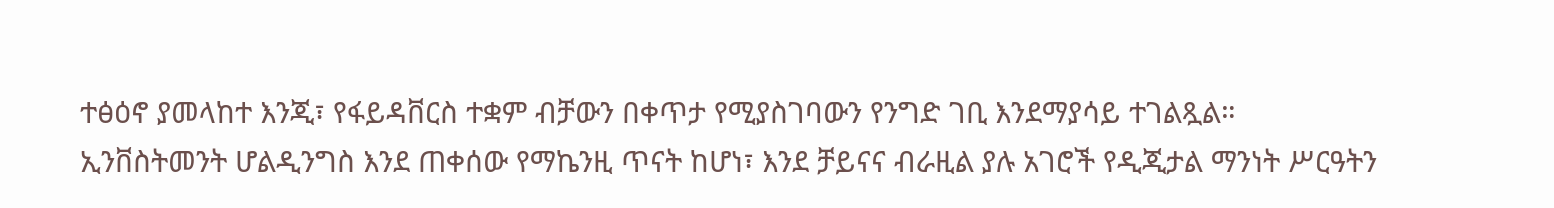ተፅዕኖ ያመላከተ እንጂ፣ የፋይዳቨርስ ተቋም ብቻውን በቀጥታ የሚያስገባውን የንግድ ገቢ እንደማያሳይ ተገልጿል።
ኢንቨስትመንት ሆልዲንግስ እንደ ጠቀሰው የማኬንዚ ጥናት ከሆነ፣ እንደ ቻይናና ብራዚል ያሉ አገሮች የዲጂታል ማንነት ሥርዓትን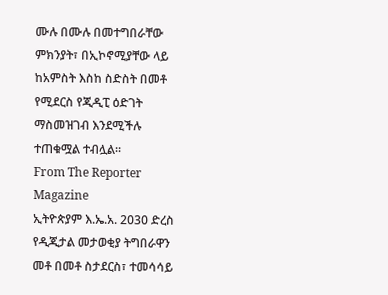ሙሉ በሙሉ በመተግበራቸው ምክንያት፣ በኢኮኖሚያቸው ላይ ከአምስት እስከ ስድስት በመቶ የሚደርስ የጂዲፒ ዕድገት ማስመዝገብ እንደሚችሉ ተጠቁሟል ተብሏል።
From The Reporter Magazine
ኢትዮጵያም እ.ኤ.አ. 2030 ድረስ የዲጂታል መታወቂያ ትግበራዋን መቶ በመቶ ስታደርስ፣ ተመሳሳይ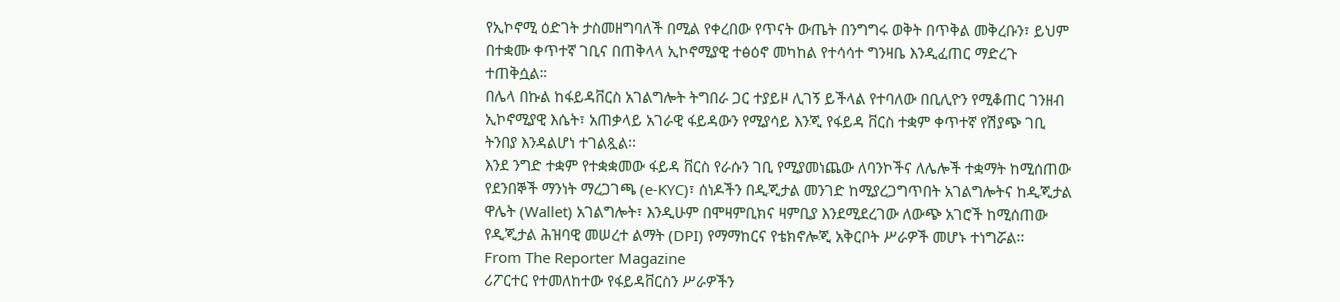የኢኮኖሚ ዕድገት ታስመዘግባለች በሚል የቀረበው የጥናት ውጤት በንግግሩ ወቅት በጥቅል መቅረቡን፣ ይህም በተቋሙ ቀጥተኛ ገቢና በጠቅላላ ኢኮኖሚያዊ ተፅዕኖ መካከል የተሳሳተ ግንዛቤ እንዲፈጠር ማድረጉ ተጠቅሷል።
በሌላ በኩል ከፋይዳቨርስ አገልግሎት ትግበራ ጋር ተያይዞ ሊገኝ ይችላል የተባለው በቢሊዮን የሚቆጠር ገንዘብ ኢኮኖሚያዊ እሴት፣ አጠቃላይ አገራዊ ፋይዳውን የሚያሳይ እንጂ የፋይዳ ቨርስ ተቋም ቀጥተኛ የሽያጭ ገቢ ትንበያ እንዳልሆነ ተገልጿል፡፡
እንደ ንግድ ተቋም የተቋቋመው ፋይዳ ቨርስ የራሱን ገቢ የሚያመነጨው ለባንኮችና ለሌሎች ተቋማት ከሚሰጠው የደንበኞች ማንነት ማረጋገጫ (e-KYC)፣ ሰነዶችን በዲጂታል መንገድ ከሚያረጋግጥበት አገልግሎትና ከዲጂታል ዋሌት (Wallet) አገልግሎት፣ እንዲሁም በሞዛምቢክና ዛምቢያ እንደሚደረገው ለውጭ አገሮች ከሚሰጠው የዲጂታል ሕዝባዊ መሠረተ ልማት (DPI) የማማከርና የቴክኖሎጂ አቅርቦት ሥራዎች መሆኑ ተነግሯል፡፡
From The Reporter Magazine
ሪፖርተር የተመለከተው የፋይዳቨርስን ሥራዎችን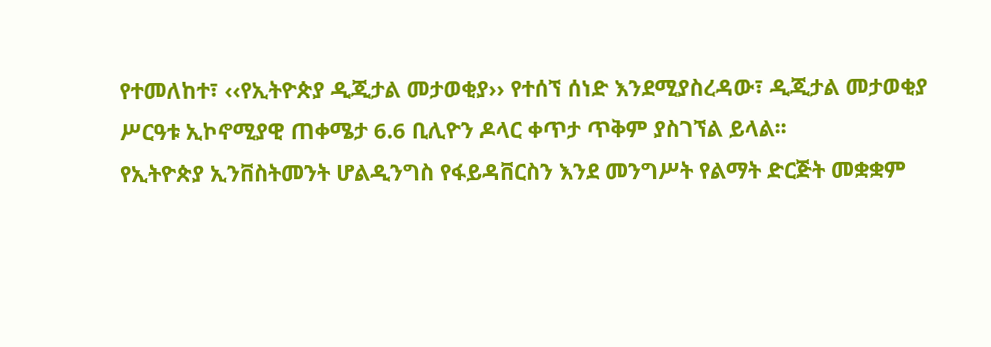የተመለከተ፣ ‹‹የኢትዮጵያ ዲጂታል መታወቂያ›› የተሰኘ ሰነድ እንደሚያስረዳው፣ ዲጂታል መታወቂያ ሥርዓቱ ኢኮኖሚያዊ ጠቀሜታ 6.6 ቢሊዮን ዶላር ቀጥታ ጥቅም ያስገኘል ይላል፡፡
የኢትዮጵያ ኢንቨስትመንት ሆልዲንግስ የፋይዳቨርስን እንደ መንግሥት የልማት ድርጅት መቋቋም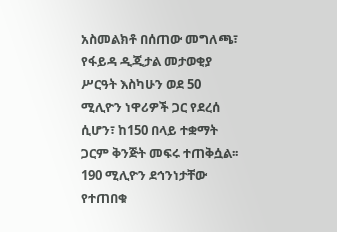አስመልክቶ በሰጠው መግለጫ፣ የፋይዳ ዲጂታል መታወቂያ ሥርዓት እስካሁን ወደ 50 ሚሊዮን ነዋሪዎች ጋር የደረሰ ሲሆን፣ ከ150 በላይ ተቋማት ጋርም ቅንጅት መፍሩ ተጠቅሷል፡፡ 190 ሚሊዮን ደኅንነታቸው የተጠበቁ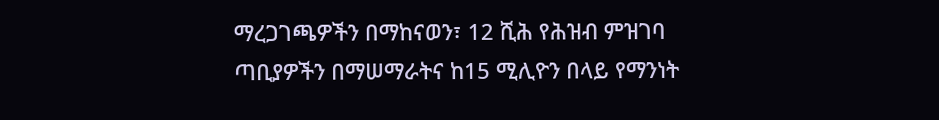ማረጋገጫዎችን በማከናወን፣ 12 ሺሕ የሕዝብ ምዝገባ ጣቢያዎችን በማሠማራትና ከ15 ሚሊዮን በላይ የማንነት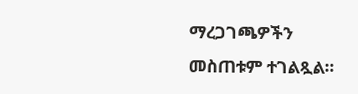ማረጋገጫዎችን መስጠቱም ተገልጿል።